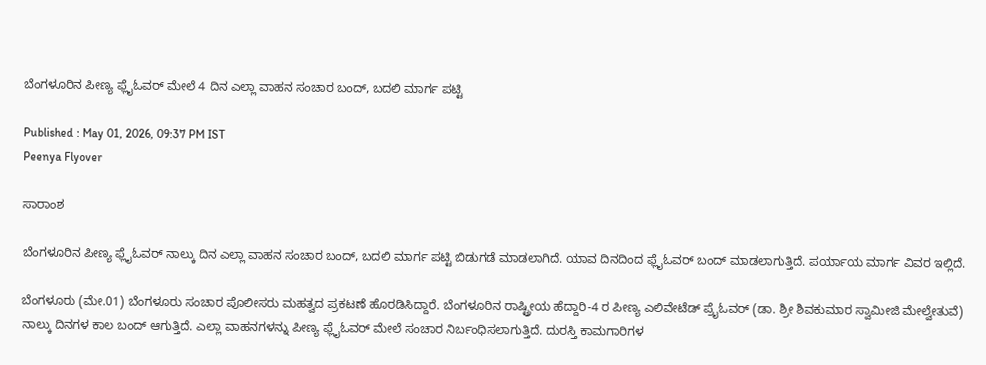ಬೆಂಗಳೂರಿನ ಪೀಣ್ಯ ಫ್ಲೈಓವರ್ ಮೇಲೆ 4 ದಿನ ಎಲ್ಲಾ ವಾಹನ ಸಂಚಾರ ಬಂದ್, ಬದಲಿ ಮಾರ್ಗ ಪಟ್ಟಿ

Published : May 01, 2026, 09:37 PM IST
Peenya Flyover

ಸಾರಾಂಶ

ಬೆಂಗಳೂರಿನ ಪೀಣ್ಯ ಫ್ಲೈಓವರ್ ನಾಲ್ಕು ದಿನ ಎಲ್ಲಾ ವಾಹನ ಸಂಚಾರ ಬಂದ್, ಬದಲಿ ಮಾರ್ಗ ಪಟ್ಟಿ ಬಿಡುಗಡೆ ಮಾಡಲಾಗಿದೆ. ಯಾವ ದಿನದಿಂದ ಫ್ಲೈಓವರ್ ಬಂದ್ ಮಾಡಲಾಗುತ್ತಿದೆ. ಪರ್ಯಾಯ ಮಾರ್ಗ ವಿವರ ಇಲ್ಲಿದೆ.

ಬೆಂಗಳೂರು (ಮೇ.01) ಬೆಂಗಳೂರು ಸಂಚಾರ ಪೊಲೀಸರು ಮಹತ್ವದ ಪ್ರಕಟಣೆ ಹೊರಡಿಸಿದ್ದಾರೆ. ಬೆಂಗಳೂರಿನ ರಾಷ್ಟ್ರೀಯ ಹೆದ್ದಾರಿ-4 ರ ಪೀಣ್ಯ ಎಲಿವೇಟೆಡ್ ಪ್ರೈಓವರ್ (ಡಾ. ಶ್ರೀ ಶಿವಕುಮಾರ ಸ್ವಾಮೀಜಿ ಮೇಲ್ವೇತುವೆ) ನಾಲ್ಕು ದಿನಗಳ ಕಾಲ ಬಂದ್ ಆಗುತ್ತಿದೆ. ಎಲ್ಲಾ ವಾಹನಗಳನ್ನು ಪೀಣ್ಯ ಫ್ಲೈಓವರ್ ಮೇಲೆ ಸಂಚಾರ ನಿರ್ಬಂಧಿಸಲಾಗುತ್ತಿದೆ. ದುರಸ್ತಿ ಕಾಮಗಾರಿಗಳ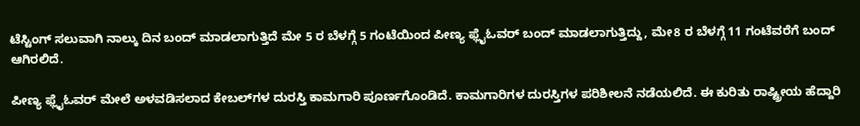ಟೆಸ್ಟಿಂಗ್ ಸಲುವಾಗಿ ನಾಲ್ಕು ದಿನ ಬಂದ್ ಮಾಡಲಾಗುತ್ತಿದೆ ಮೇ 5 ರ ಬೆಳಗ್ಗೆ 5 ಗಂಟೆಯಿಂದ ಪೀಣ್ಯ ಫ್ಲೈಓವರ್ ಬಂದ್ ಮಾಡಲಾಗುತ್ತಿದ್ದು, ಮೇ8 ರ ಬೆಳಗ್ಗೆ 11 ಗಂಟೆವರೆಗೆ ಬಂದ್ ಆಗಿರಲಿದೆ.

ಪೀಣ್ಯ ಫ್ಲೈಓವರ್ ಮೇಲೆ ಅಳವಡಿಸಲಾದ ಕೇಬಲ್‌ಗಳ ದುರಸ್ತಿ ಕಾಮಗಾರಿ ಪೂರ್ಣಗೊಂಡಿದೆ. ಕಾಮಗಾರಿಗಳ ದುರಸ್ತಿಗಳ ಪರಿಶೀಲನೆ ನಡೆಯಲಿದೆ. ಈ ಕುರಿತು ರಾಷ್ಟ್ರೀಯ ಹೆದ್ದಾರಿ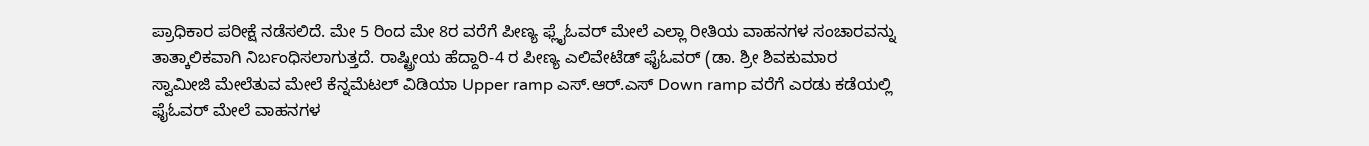ಪ್ರಾಧಿಕಾರ ಪರೀಕ್ಷೆ ನಡೆಸಲಿದೆ. ಮೇ 5 ರಿಂದ ಮೇ 8ರ ವರೆಗೆ ಪೀಣ್ಯ ಫ್ಲೈಓವರ್ ಮೇಲೆ ಎಲ್ಲಾ ರೀತಿಯ ವಾಹನಗಳ ಸಂಚಾರವನ್ನು ತಾತ್ಕಾಲಿಕವಾಗಿ ನಿರ್ಬಂಧಿಸಲಾಗುತ್ತದೆ. ರಾಷ್ಟ್ರೀಯ ಹೆದ್ದಾರಿ-4 ರ ಪೀಣ್ಯ ಎಲಿವೇಟೆಡ್ ಫೈಓವರ್ (ಡಾ. ಶ್ರೀ ಶಿವಕುಮಾರ ಸ್ವಾಮೀಜಿ ಮೇಲೆತುವ ಮೇಲೆ ಕೆನ್ನಮೆಟಲ್ ವಿಡಿಯಾ Upper ramp ಎಸ್.ಆರ್.ಎಸ್ Down ramp ವರೆಗೆ ಎರಡು ಕಡೆಯಲ್ಲಿ ಫೈಓವರ್‌ ಮೇಲೆ ವಾಹನಗಳ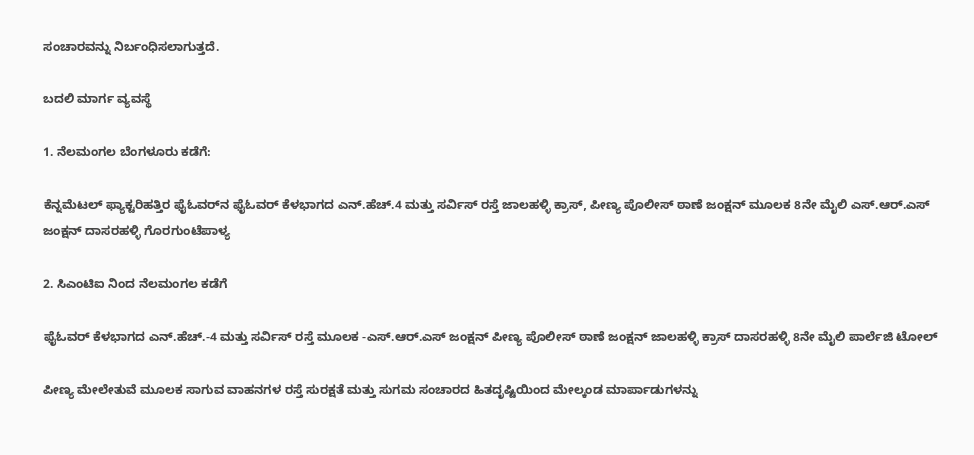ಸಂಚಾರವನ್ನು ನಿರ್ಬಂಧಿಸಲಾಗುತ್ತದೆ.

ಬದಲಿ ಮಾರ್ಗ ವ್ಯವಸ್ಥೆ

1. ನೆಲಮಂಗಲ ಬೆಂಗಳೂರು ಕಡೆಗೆ:

ಕೆನ್ನಮೆಟಲ್ ಫ್ಯಾಕ್ಟರಿಹತ್ತಿರ ಫೈಓವರ್‌ನ ಫೈಓವರ್ ಕೆಳಭಾಗದ ಎನ್.ಹೆಚ್.4 ಮತ್ತು ಸರ್ವಿಸ್ ರಸ್ತೆ ಜಾಲಹಳ್ಳಿ ಕ್ರಾಸ್, ಪೀಣ್ಯ ಪೊಲೀಸ್ ಠಾಣೆ ಜಂಕ್ಷನ್ ಮೂಲಕ 8ನೇ ಮೈಲಿ ಎಸ್.ಆರ್.ಎಸ್ ಜಂಕ್ಷನ್ ದಾಸರಹಳ್ಳಿ ಗೊರಗುಂಟೆಪಾಳ್ಯ

2. ಸಿಎಂಟಿಐ ನಿಂದ ನೆಲಮಂಗಲ ಕಡೆಗೆ

ಫೈಓವ‌ರ್ ಕೆಳಭಾಗದ ಎನ್.ಹೆಚ್.-4 ಮತ್ತು ಸರ್ವಿಸ್ ರಸ್ತೆ ಮೂಲಕ -ಎಸ್.ಆರ್.ಎಸ್ ಜಂಕ್ಷನ್ ಪೀಣ್ಯ ಪೊಲೀಸ್ ಠಾಣೆ ಜಂಕ್ಷನ್ ಜಾಲಹಳ್ಳಿ ಕ್ರಾಸ್ ದಾಸರಹಳ್ಳಿ 8ನೇ ಮೈಲಿ ಪಾರ್ಲೆಜಿ ಟೋಲ್

ಪೀಣ್ಯ ಮೇಲೇತುವೆ ಮೂಲಕ ಸಾಗುವ ವಾಹನಗಳ ರಸ್ತೆ ಸುರಕ್ಷತೆ ಮತ್ತು ಸುಗಮ ಸಂಚಾರದ ಹಿತದೃಷ್ಟಿಯಿಂದ ಮೇಲ್ಕಂಡ ಮಾರ್ಪಾಡುಗಳನ್ನು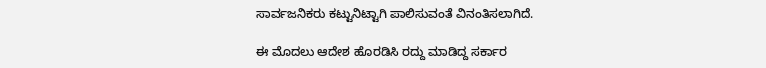ಸಾರ್ವಜನಿಕರು ಕಟ್ಟುನಿಟ್ಟಾಗಿ ಪಾಲಿಸುವಂತೆ ವಿನಂತಿಸಲಾಗಿದೆ.

ಈ ಮೊದಲು ಆದೇಶ ಹೊರಡಿಸಿ ರದ್ದು ಮಾಡಿದ್ದ ಸರ್ಕಾರ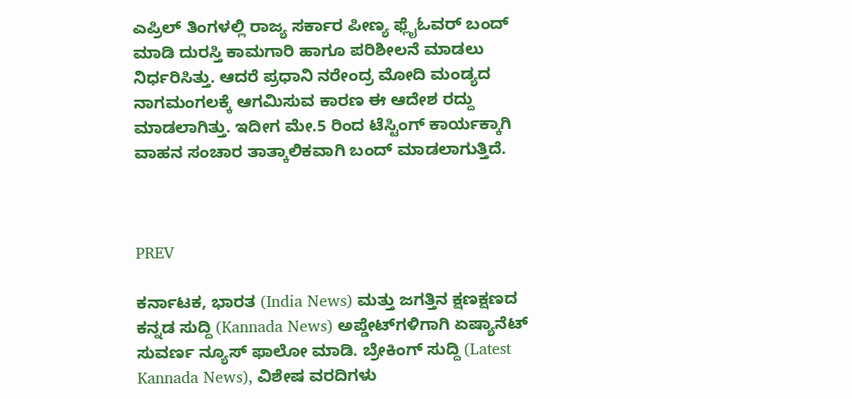ಎಪ್ರಿಲ್ ತಿಂಗಳಲ್ಲಿ ರಾಜ್ಯ ಸರ್ಕಾರ ಪೀಣ್ಯ ಫ್ಲೈಓವರ್ ಬಂದ್ ಮಾಡಿ ದುರಸ್ತಿ ಕಾಮಗಾರಿ ಹಾಗೂ ಪರಿಶೀಲನೆ ಮಾಡಲು ನಿರ್ಧರಿಸಿತ್ತು. ಆದರೆ ಪ್ರಧಾನಿ ನರೇಂದ್ರ ಮೋದಿ ಮಂಡ್ಯದ ನಾಗಮಂಗಲಕ್ಕೆ ಆಗಮಿಸುವ ಕಾರಣ ಈ ಆದೇಶ ರದ್ದು ಮಾಡಲಾಗಿತ್ತು. ಇದೀಗ ಮೇ.5 ರಿಂದ ಟೆಸ್ಟಿಂಗ್ ಕಾರ್ಯಕ್ಕಾಗಿ ವಾಹನ ಸಂಚಾರ ತಾತ್ಕಾಲಿಕವಾಗಿ ಬಂದ್ ಮಾಡಲಾಗುತ್ತಿದೆ.



PREV

ಕರ್ನಾಟಕ, ಭಾರತ (India News) ಮತ್ತು ಜಗತ್ತಿನ ಕ್ಷಣಕ್ಷಣದ ಕನ್ನಡ ಸುದ್ದಿ (Kannada News) ಅಪ್ಡೇಟ್‌ಗಳಿಗಾಗಿ ಏಷ್ಯಾನೆಟ್ ಸುವರ್ಣ ನ್ಯೂಸ್‌ ಫಾಲೋ ಮಾಡಿ. ಬ್ರೇಕಿಂಗ್ ಸುದ್ದಿ (Latest Kannada News), ವಿಶೇಷ ವರದಿಗಳು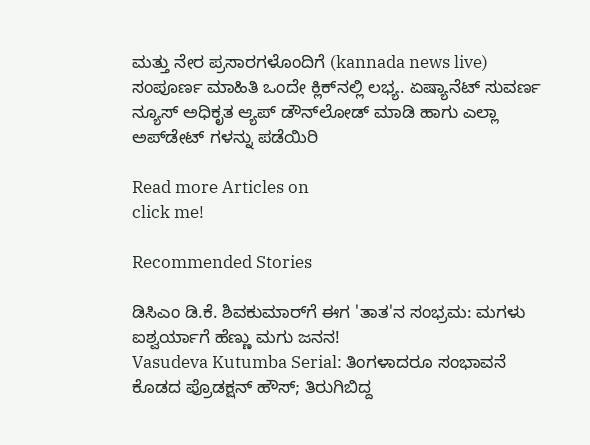ಮತ್ತು ನೇರ ಪ್ರಸಾರಗಳೊಂದಿಗೆ (kannada news live) ಸಂಪೂರ್ಣ ಮಾಹಿತಿ ಒಂದೇ ಕ್ಲಿಕ್‌ನಲ್ಲಿ ಲಭ್ಯ. ಏಷ್ಯಾನೆಟ್ ಸುವರ್ಣ ನ್ಯೂಸ್ ಅಧಿಕೃತ ಆ್ಯಪ್ ಡೌನ್‌ಲೋಡ್ ಮಾಡಿ ಹಾಗು ಎಲ್ಲಾ ಅಪ್‌ಡೇಟ್ ಗಳನ್ನು ಪಡೆಯಿರಿ

Read more Articles on
click me!

Recommended Stories

ಡಿಸಿಎಂ ಡಿ.ಕೆ. ಶಿವಕುಮಾರ್‌ಗೆ ಈಗ 'ತಾತ'ನ ಸಂಭ್ರಮ: ಮಗಳು ಐಶ್ವರ್ಯಾಗೆ ಹೆಣ್ಣು ಮಗು ಜನನ!
Vasudeva Kutumba Serial: ತಿಂಗಳಾದರೂ ಸಂಭಾವನೆ ಕೊಡದ ಪ್ರೊಡಕ್ಷನ್‌ ಹೌಸ್; ತಿರುಗಿಬಿದ್ದ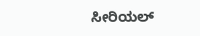ಸೀರಿಯಲ್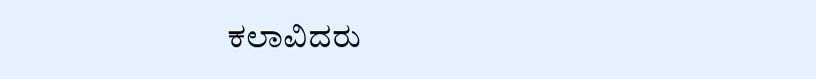ಕಲಾವಿದರು